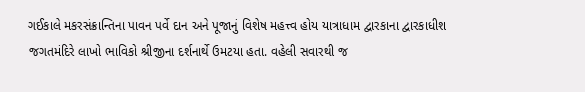ગઈકાલે મકરસંક્રાન્તિના પાવન પર્વે દાન અને પૂજાનું વિશેષ મહત્ત્વ હોય યાત્રાધામ દ્વારકાના દ્વારકાધીશ જગતમંદિરે લાખો ભાવિકો શ્રીજીના દર્શનાર્થે ઉમટયા હતા. વહેલી સવારથી જ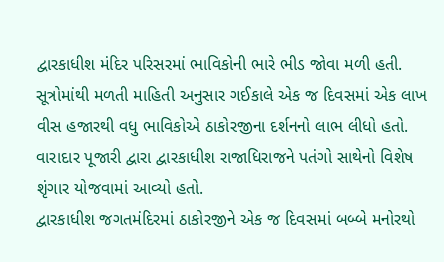દ્વારકાધીશ મંદિર પરિસરમાં ભાવિકોની ભારે ભીડ જોવા મળી હતી. સૂત્રોમાંથી મળતી માહિતી અનુસાર ગઈકાલે એક જ દિવસમાં એક લાખ વીસ હજારથી વધુ ભાવિકોએ ઠાકોરજીના દર્શનનો લાભ લીધો હતો. વારાદાર પૂજારી દ્વારા દ્વારકાધીશ રાજાધિરાજને પતંગો સાથેનો વિશેષ શૃંગાર યોજવામાં આવ્યો હતો.
દ્વારકાધીશ જગતમંદિરમાં ઠાકોરજીને એક જ દિવસમાં બબ્બે મનોરથો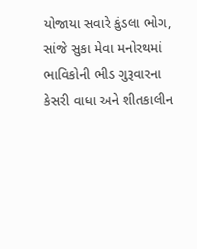યોજાયા સવારે કુંડલા ભોગ, સાંજે સુકા મેવા મનોરથમાં ભાવિકોની ભીડ ગુરૂવારના કેસરી વાધા અને શીતકાલીન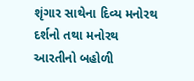શૃંગાર સાથેના દિવ્ય મનોરથ દર્શનો તથા મનોરથ આરતીનો બહોળી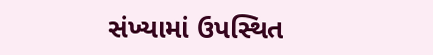સંખ્યામાં ઉપસ્થિત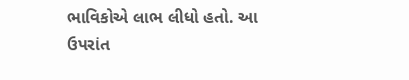ભાવિકોએ લાભ લીધો હતો. આ ઉપરાંત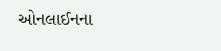ઓનલાઈનના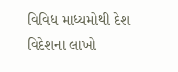વિવિધ માધ્યમોથી દેશ વિદેશના લાખો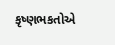કૃષ્ણભકતોએ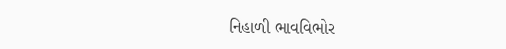નિહાળી ભાવવિભોર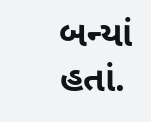બન્યાં હતાં.